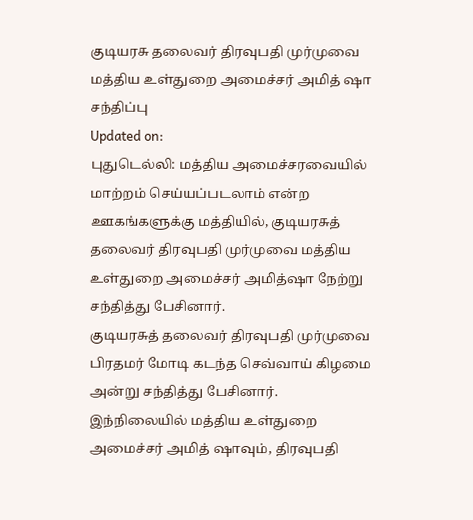குடியரசு தலைவர் திரவுபதி முர்முவை மத்திய உள்துறை அமைச்சர் அமித் ஷா சந்திப்பு
Updated on:
புதுடெல்லி: மத்திய அமைச்சரவையில் மாற்றம் செய்யப்படலாம் என்ற ஊகங்களுக்கு மத்தியில், குடியரசுத் தலைவர் திரவுபதி முர்முவை மத்திய உள்துறை அமைச்சர் அமித்ஷா நேற்று சந்தித்து பேசினார்.
குடியரசுத் தலைவர் திரவுபதி முர்முவை பிரதமர் மோடி கடந்த செவ்வாய் கிழமை அன்று சந்தித்து பேசினார். இந்நிலையில் மத்திய உள்துறை அமைச்சர் அமித் ஷாவும், திரவுபதி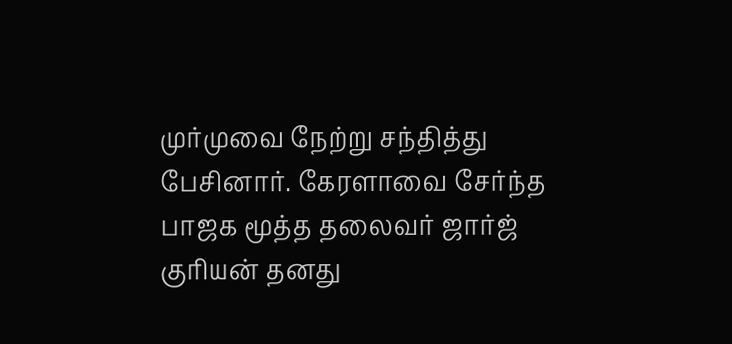முர்முவை நேற்று சந்தித்து பேசினார். கேரளாவை சேர்ந்த பாஜக மூத்த தலைவர் ஜார்ஜ் குரியன் தனது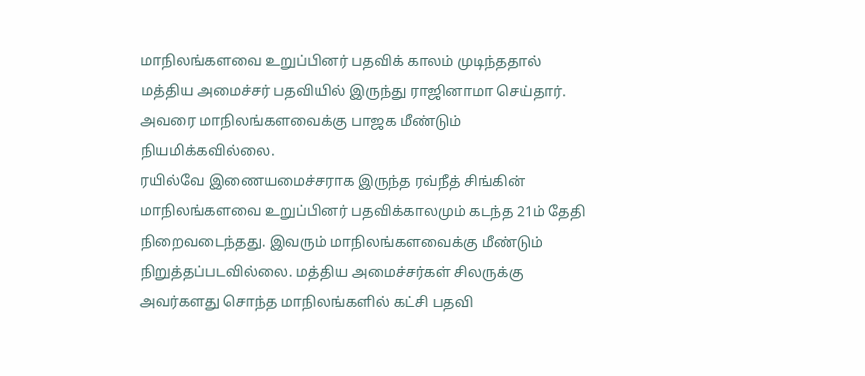மாநிலங்களவை உறுப்பினர் பதவிக் காலம் முடிந்ததால் மத்திய அமைச்சர் பதவியில் இருந்து ராஜினாமா செய்தார். அவரை மாநிலங்களவைக்கு பாஜக மீண்டும் நியமிக்கவில்லை.
ரயில்வே இணையமைச்சராக இருந்த ரவ்நீத் சிங்கின் மாநிலங்களவை உறுப்பினர் பதவிக்காலமும் கடந்த 21ம் தேதி நிறைவடைந்தது. இவரும் மாநிலங்களவைக்கு மீண்டும் நிறுத்தப்படவில்லை. மத்திய அமைச்சர்கள் சிலருக்கு அவர்களது சொந்த மாநிலங்களில் கட்சி பதவி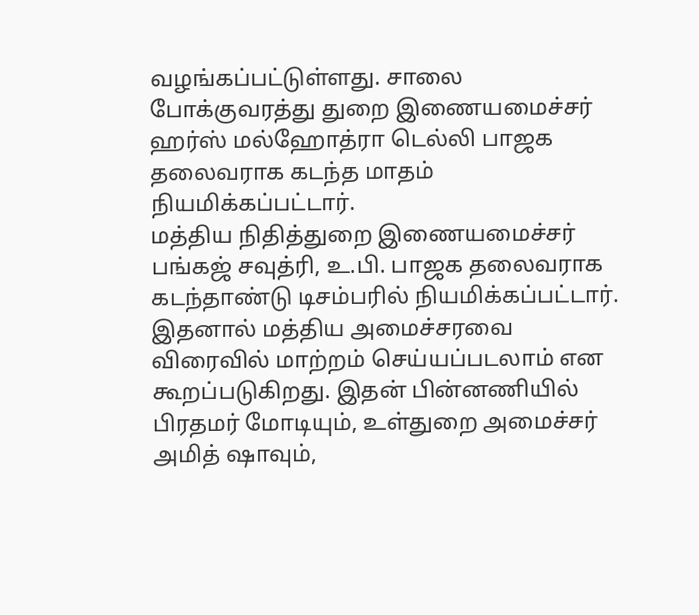வழங்கப்பட்டுள்ளது. சாலை போக்குவரத்து துறை இணையமைச்சர் ஹர்ஸ் மல்ஹோத்ரா டெல்லி பாஜக தலைவராக கடந்த மாதம் நியமிக்கப்பட்டார்.
மத்திய நிதித்துறை இணையமைச்சர் பங்கஜ் சவுத்ரி, உ.பி. பாஜக தலைவராக கடந்தாண்டு டிசம்பரில் நியமிக்கப்பட்டார். இதனால் மத்திய அமைச்சரவை விரைவில் மாற்றம் செய்யப்படலாம் என கூறப்படுகிறது. இதன் பின்னணியில் பிரதமர் மோடியும், உள்துறை அமைச்சர் அமித் ஷாவும்,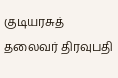குடியரசுத் தலைவர் திரவுபதி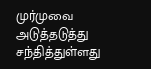முர்முவை அடுத்தடுத்து சந்தித்துள்ளது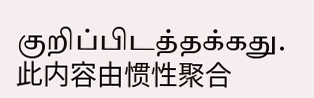குறிப்பிடத்தக்கது.
此内容由惯性聚合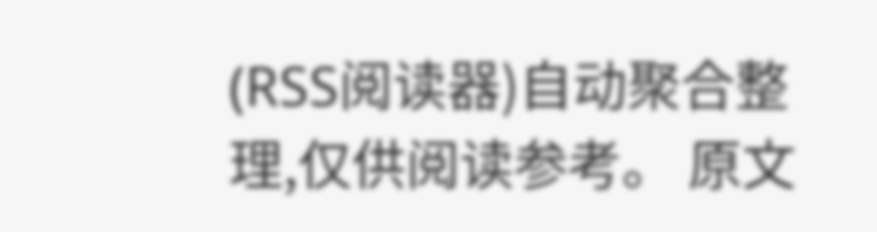(RSS阅读器)自动聚合整理,仅供阅读参考。 原文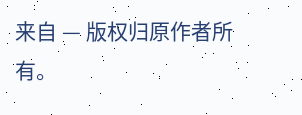来自 — 版权归原作者所有。